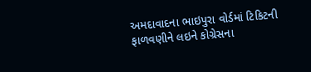અમદાવાદના ભાઇપુરા વોર્ડમાં ટિકિટની ફાળવણીને લઇને કોગ્રેસના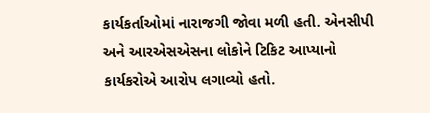કાર્યકર્તાઓમાં નારાજગી જોવા મળી હતી. એનસીપી અને આરએસએસના લોકોને ટિકિટ આપ્યાનો કાર્યકરોએ આરોપ લગાવ્યો હતો.